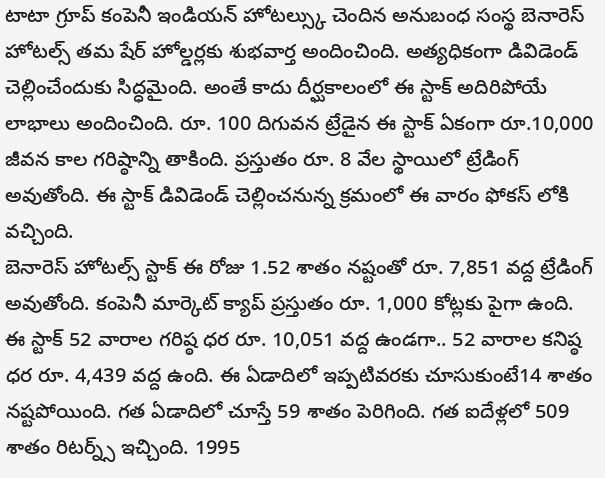టాటా గ్రూప్ కంపెనీ ఇండియన్ హోటల్స్కు చెందిన అనుబంధ సంస్థ బెనారెస్ హోటల్స్ తమ షేర్ హోల్డర్లకు శుభవార్త అందించింది. అత్యధికంగా డివిడెండ్ చెల్లించేందుకు సిద్ధమైంది. అంతే కాదు దీర్ఘకాలంలో ఈ స్టాక్ అదిరిపోయే లాభాలు అందించింది. రూ. 100 దిగువన ట్రేడైన ఈ స్టాక్ ఏకంగా రూ.10,000 జీవన కాల గరిష్ఠాన్ని తాకింది. ప్రస్తుతం రూ. 8 వేల స్థాయిలో ట్రేడింగ్ అవుతోంది. ఈ స్టాక్ డివిడెండ్ చెల్లించనున్న క్రమంలో ఈ వారం ఫోకస్ లోకి వచ్చింది.
బెనారెస్ హోటల్స్ స్టాక్ ఈ రోజు 1.52 శాతం నష్టంతో రూ. 7,851 వద్ద ట్రేడింగ్ అవుతోంది. కంపెనీ మార్కెట్ క్యాప్ ప్రస్తుతం రూ. 1,000 కోట్లకు పైగా ఉంది. ఈ స్టాక్ 52 వారాల గరిష్ఠ ధర రూ. 10,051 వద్ద ఉండగా.. 52 వారాల కనిష్ఠ ధర రూ. 4,439 వద్ద ఉంది. ఈ ఏడాదిలో ఇప్పటివరకు చూసుకుంటే14 శాతం నష్టపోయింది. గత ఏడాదిలో చూస్తే 59 శాతం పెరిగింది. గత ఐదేళ్లలో 509 శాతం రిటర్న్స్ ఇచ్చింది. 1995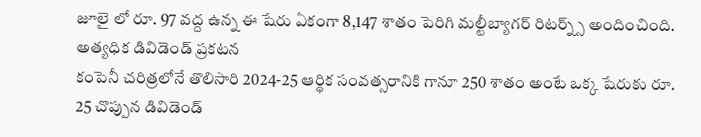జూలై లో రూ. 97 వద్ద ఉన్న ఈ షేరు ఏకంగా 8,147 శాతం పెరిగి మల్టీబ్యాగర్ రిటర్న్స్ అందించింది.
అత్యధిక డివిడెండ్ ప్రకటన
కంపెనీ చరిత్రలోనే తొలిసారి 2024-25 ఆర్థిక సంవత్సరానికి గానూ 250 శాతం అంటే ఒక్క షేరుకు రూ. 25 చొప్పున డివిడెండ్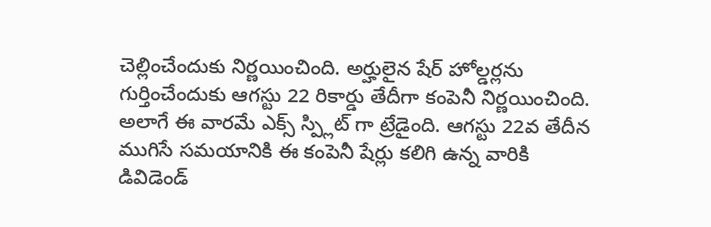చెల్లించేందుకు నిర్ణయించింది. అర్హులైన షేర్ హోల్డర్లను గుర్తించేందుకు ఆగస్టు 22 రికార్డు తేదీగా కంపెనీ నిర్ణయించింది. అలాగే ఈ వారమే ఎక్స్ స్ప్లిట్ గా ట్రేడైంది. ఆగస్టు 22వ తేదీన ముగిసే సమయానికి ఈ కంపెనీ షేర్లు కలిగి ఉన్న వారికి డివిడెండ్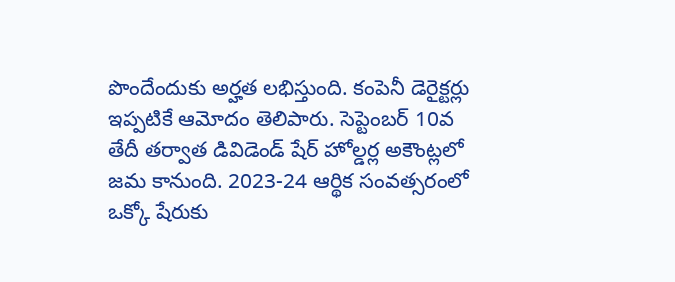పొందేందుకు అర్హత లభిస్తుంది. కంపెనీ డెరైక్టర్లు ఇప్పటికే ఆమోదం తెలిపారు. సెప్టెంబర్ 10వ తేదీ తర్వాత డివిడెండ్ షేర్ హోల్డర్ల అకౌంట్లలో జమ కానుంది. 2023-24 ఆర్థిక సంవత్సరంలో ఒక్కో షేరుకు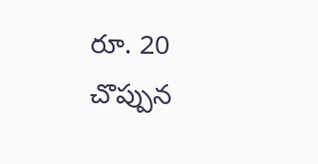రూ. 20 చొప్పున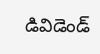డివిడెండ్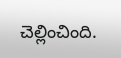చెల్లించింది.